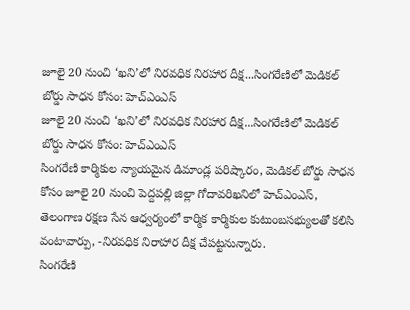జూలై 20 నుంచి ‘ఖని’లో నిరవధిక నిరహార దీక్ష...సింగరేణిలో మెడికల్ బోర్డు సాధన కోసం: హెచ్ఎంఎస్
జూలై 20 నుంచి ‘ఖని’లో నిరవధిక నిరహార దీక్ష...సింగరేణిలో మెడికల్ బోర్డు సాధన కోసం: హెచ్ఎంఎస్
సింగరేణి కార్మికుల న్యాయమైన డిమాండ్ల పరిష్కారం, మెడికల్ బోర్డు సాధన కోసం జూలై 20 నుంచి పెద్దపల్లి జిల్లా గోదావరిఖనిలో హెచ్ఎంఎస్, తెలంగాణ రక్షణ సేన ఆధ్వర్యంలో కార్మిక కార్మికుల కుటుంబసభ్యులతో కలిసి వంటావార్పు, -నిరవధిక నిరాహార దీక్ష చేపట్టనున్నారు.
సింగరేణి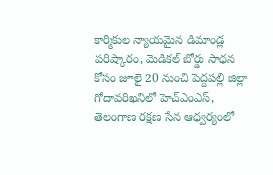కార్మికుల న్యాయమైన డిమాండ్ల పరిష్కారం, మెడికల్ బోర్డు సాధన కోసం జూలై 20 నుంచి పెద్దపల్లి జిల్లా గోదావరిఖనిలో హెచ్ఎంఎస్, తెలంగాణ రక్షణ సేన ఆధ్వర్యంలో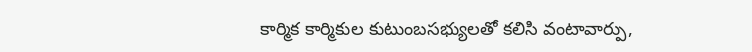కార్మిక కార్మికుల కుటుంబసభ్యులతో కలిసి వంటావార్పు,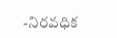-నిరవధిక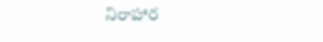నిరాహార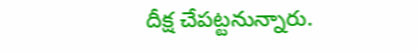దీక్ష చేపట్టనున్నారు.